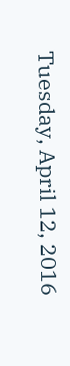Tuesday, April 12, 2016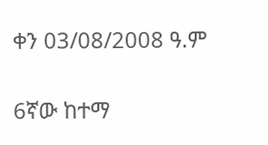ቀን 03/08/2008 ዓ.ም

6ኛው ከተማ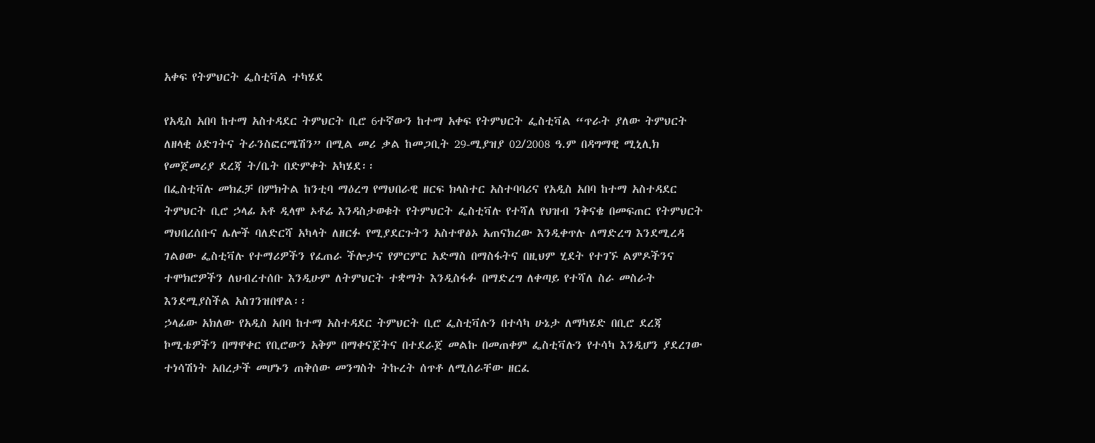አቀፍ የትምህርት ፌስቲቫል ተካሄደ

የአዲስ አበባ ከተማ አስተዳደር ትምህርት ቢሮ 6ተኛውን ከተማ አቀፍ የትምህርት ፌስቲቫል “ጥራት ያለው ትምህርት ለዘላቂ ዕድገትና ትራንስፎርሜሽን” በሚል መሪ ቃል ከመጋቢት 29-ሚያዝያ 02/2008 ዓ.ም በዳግማዊ ሚኒሊክ የመጀመሪያ ደረጃ ት/ቤት በድምቀት አካሄደ፡፡
በፌስቲቫሉ መክፈቻ በምክትል ከንቲባ ማዕረግ የማህበራዊ ዘርፍ ክላስተር አስተባባሪና የአዲስ አበባ ከተማ አስተዳደር ትምህርት ቢሮ ኃላፊ አቶ ዲላሞ ኦቶሬ እንዳስታወቁት የትምህርት ፌስቲቫሉ የተሻለ የህዝብ ንቅናቄ በመፍጠር የትምህርት ማህበረሰቡና ሌሎች ባለድርሻ አካላት ለዘርፉ የሚያደርጉትን አስተዋፅኦ አጠናክረው እንዲቀጥሉ ለማድረግ እንደሚረዳ ገልፀው ፌስቲቫሉ የተማሪዎችን የፈጠራ ችሎታና የምርምር አድማስ በማስፋትና በዚህም ሂደት የተገኙ ልምዶችንና ተሞክሮዎችን ለህብረተሰቡ እንዲሁም ለትምህርት ተቋማት እንዲስፋፉ በማድረግ ለቀጣይ የተሻለ ስራ መስራት እንደሚያስችል አስገንዝበዋል፡፡
ኃላፊው አክለው የአዲስ አበባ ከተማ አስተዳደር ትምህርት ቢሮ ፌስቲቫሉን በተሳካ ሁኔታ ለማካሄድ በቢሮ ደረጃ ኮሚቴዎችን በማዋቀር የቢሮውን አቅም በማቀናጀትና በተደራጀ መልኩ በመጠቀም ፌስቲቫሉን የተሳካ እንዲሆን ያደረገው ተነሳሽነት አበረታች መሆኑን ጠቅሰው መንግስት ትኩረት ሰጥቶ ለሚሰራቸው ዘርፈ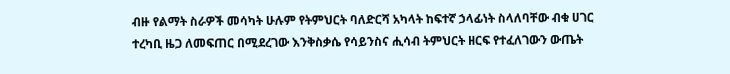ብዙ የልማት ስራዎች መሳካት ሁሉም የትምህርት ባለድርሻ አካላት ከፍተኛ ኃላፊነት ስላለባቸው ብቁ ሀገር ተረካቢ ዜጋ ለመፍጠር በሚደረገው እንቅስቃሴ የሳይንስና ሒሳብ ትምህርት ዘርፍ የተፈለገውን ውጤት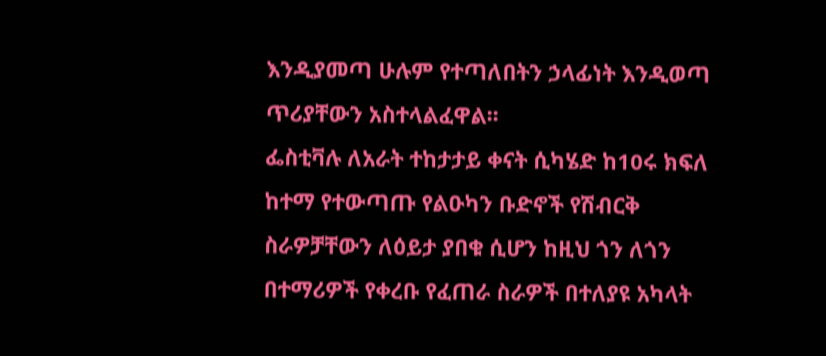እንዲያመጣ ሁሉም የተጣለበትን ኃላፊነት እንዲወጣ ጥሪያቸውን አስተላልፈዋል፡፡
ፌስቲቫሉ ለአራት ተከታታይ ቀናት ሲካሄድ ከ10ሩ ክፍለ ከተማ የተውጣጡ የልዑካን ቡድኖች የሽብርቅ ስራዎቻቸውን ለዕይታ ያበቁ ሲሆን ከዚህ ጎን ለጎን በተማሪዎች የቀረቡ የፈጠራ ስራዎች በተለያዩ አካላት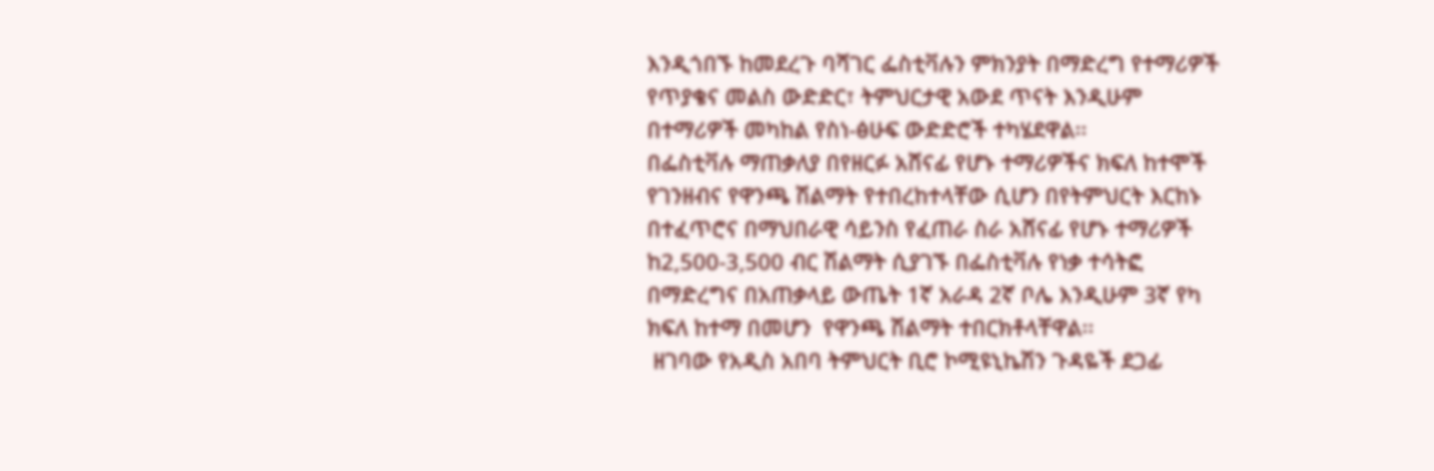እንዲጎበኙ ከመደረጉ ባሻገር ፌስቲቫሉን ምክንያት በማድረግ የተማሪዎች የጥያቄና መልስ ውድድር፣ ትምህርታዊ አውደ ጥናት እንዲሁም በተማሪዎች መካከል የስነ-ፅሁፍ ውድድሮች ተካሄደዋል፡፡
በፌስቲቫሉ ማጠቃለያ በየዘርፉ አሸናፊ የሆኑ ተማሪዎችና ክፍለ ከተሞች የገንዘብና የዋንጫ ሽልማት የተበረከተላቸው ሲሆን በየትምህርት እርከኑ በተፈጥሮና በማህበራዊ ሳይንስ የፈጠራ ስራ አሸናፊ የሆኑ ተማሪዎች ከ2,500-3,500 ብር ሽልማት ሲያገኙ በፌስቲቫሉ የነቃ ተሳትፎ በማድረግና በአጠቃላይ ውጤት 1ኛ አራዳ 2ኛ ቦሌ እንዲሁም 3ኛ የካ ክፍለ ከተማ በመሆን  የዋንጫ ሽልማት ተበርክቶላቸዋል፡፡
 ዘገባው የአዲስ አበባ ትምህርት ቢሮ ኮሚዩኒኬሽን ጉዳዬች ደጋፊ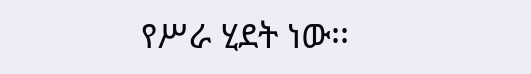የሥራ ሂደት ነው፡፡